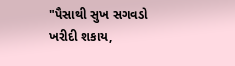"પૈસાથી સુખ સગવડો ખરીદી શકાય,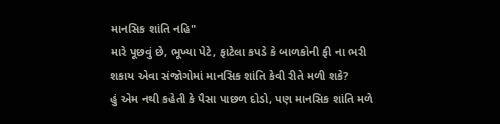માનસિક શાંતિ નહિ"
મારે પૂછવું છે, ભૂખ્યા પેટે, ફાટેલા કપડે કે બાળકોની ફી ના ભરી શકાય એવા સંજોગોમાં માનસિક શાંતિ કેવી રીતે મળી શકે?
હું એમ નથી કહેતી કે પૈસા પાછળ દોડો, પણ માનસિક શાંતિ મળે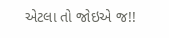એટલા તો જોઇએ જ!!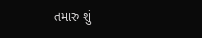તમારુ શું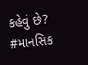કહેવું છે?
#માનસિક